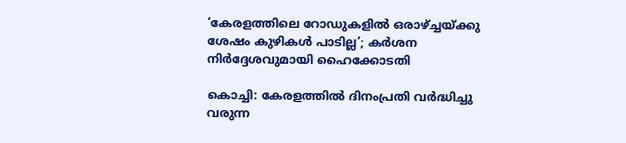‘കേരളത്തിലെ റോഡുകളില്‍ ഒരാഴ്ച്ചയ്ക്കു ശേഷം കുഴികള്‍ പാടില്ല’; കര്‍ശന നിര്‍ദ്ദേശവുമായി ഹൈക്കോടതി

കൊച്ചി: കേരളത്തില്‍ ദിനംപ്രതി വര്‍ദ്ധിച്ചു വരുന്ന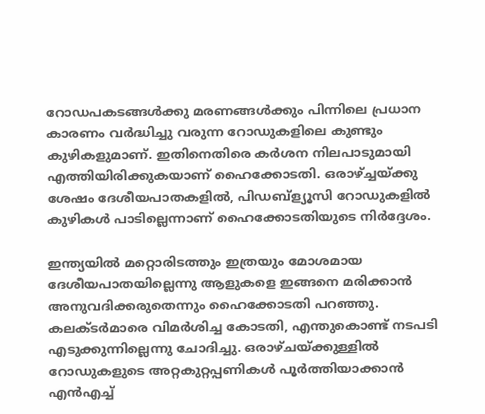റോഡപകടങ്ങള്‍ക്കു മരണങ്ങള്‍ക്കും പിന്നിലെ പ്രധാന കാരണം വര്‍ദ്ധിച്ചു വരുന്ന റോഡുകളിലെ കുണ്ടും കുഴികളുമാണ്. ഇതിനെതിരെ കര്‍ശന നിലപാടുമായി എത്തിയിരിക്കുകയാണ് ഹൈക്കോടതി. ഒരാഴ്ച്ചയ്ക്കു ശേഷം ദേശീയപാതകളില്‍, പിഡബ്‌ള്യൂസി റോഡുകളില്‍ കുഴികള്‍ പാടില്ലെന്നാണ് ഹൈക്കോടതിയുടെ നിര്‍ദ്ദേശം.

ഇന്ത്യയില്‍ മറ്റൊരിടത്തും ഇത്രയും മോശമായ ദേശീയപാതയില്ലെന്നു ആളുകളെ ഇങ്ങനെ മരിക്കാന്‍ അനുവദിക്കരുതെന്നും ഹൈക്കോടതി പറഞ്ഞു.
കലക്ടര്‍മാരെ വിമര്‍ശിച്ച കോടതി, എന്തുകൊണ്ട് നടപടി എടുക്കുന്നില്ലെന്നു ചോദിച്ചു. ഒരാഴ്ചയ്ക്കുള്ളില്‍ റോഡുകളുടെ അറ്റകുറ്റപ്പണികള്‍ പൂര്‍ത്തിയാക്കാന്‍ എന്‍എച്ച്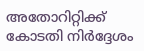അതോറിറ്റിക്ക് കോടതി നിര്‍ദ്ദേശം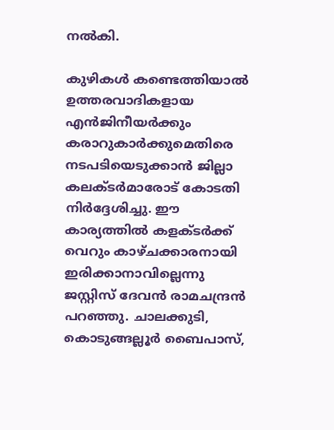നല്‍കി.

കുഴികള്‍ കണ്ടെത്തിയാല്‍ ഉത്തരവാദികളായ എന്‍ജിനീയര്‍ക്കും കരാറുകാര്‍ക്കുമെതിരെ നടപടിയെടുക്കാന്‍ ജില്ലാ കലക്ടര്‍മാരോട് കോടതി നിര്‍ദ്ദേശിച്ചു. ഈ കാര്യത്തില്‍ കളക്ടര്‍ക്ക് വെറും കാഴ്ചക്കാരനായി ഇരിക്കാനാവില്ലെന്നു ജസ്റ്റിസ് ദേവന്‍ രാമചന്ദ്രന്‍ പറഞ്ഞു. ചാലക്കുടി, കൊടുങ്ങല്ലൂര്‍ ബൈപാസ്,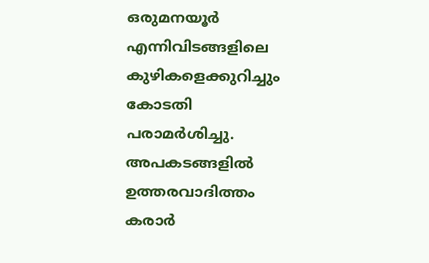ഒരുമനയൂര്‍ എന്നിവിടങ്ങളിലെ കുഴികളെക്കുറിച്ചും കോടതി പരാമര്‍ശിച്ചു. അപകടങ്ങളില്‍ ഉത്തരവാദിത്തം കരാര്‍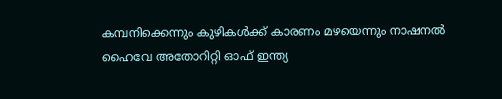കമ്പനിക്കെന്നും കുഴികള്‍ക്ക് കാരണം മഴയെന്നും നാഷനല്‍ ഹൈവേ അതോറിറ്റി ഓഫ് ഇന്ത്യ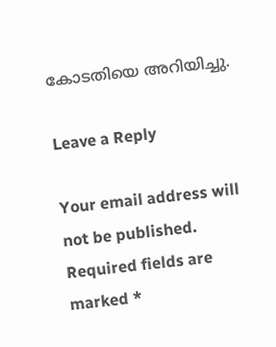കോടതിയെ അറിയിച്ചു.

Leave a Reply

Your email address will not be published. Required fields are marked *